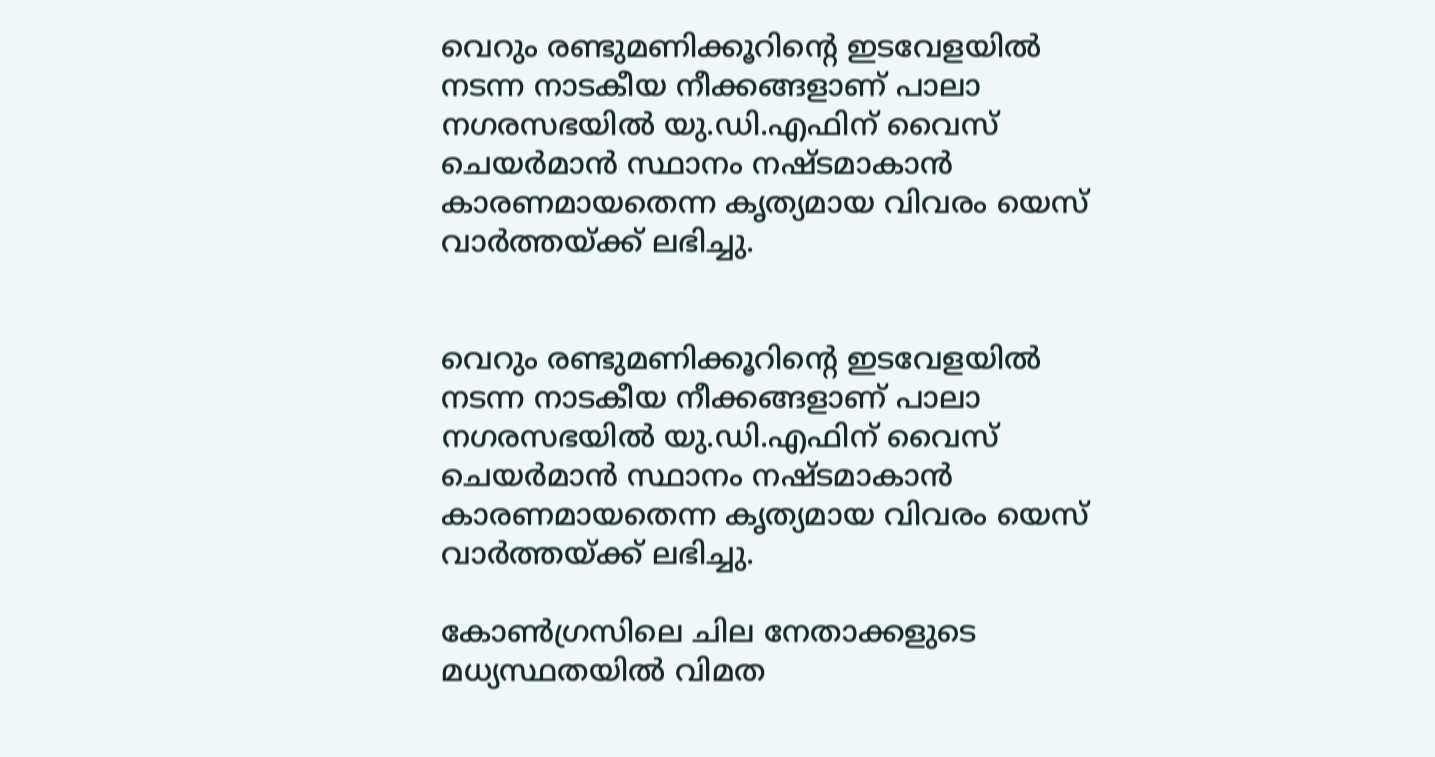വെറും രണ്ടുമണിക്കൂറിന്റെ ഇടവേളയില്‍ നടന്ന നാടകീയ നീക്കങ്ങളാണ് പാലാ നഗരസഭയില്‍ യു.ഡി.എഫിന് വൈസ് ചെയര്‍മാന്‍ സ്ഥാനം നഷ്ടമാകാന്‍ കാരണമായതെന്ന കൃത്യമായ വിവരം യെസ് വാര്‍ത്തയ്ക്ക് ലഭിച്ചു.


വെറും രണ്ടുമണിക്കൂറിന്റെ ഇടവേളയില്‍ നടന്ന നാടകീയ നീക്കങ്ങളാണ് പാലാ നഗരസഭയില്‍ യു.ഡി.എഫിന് വൈസ് ചെയര്‍മാന്‍ സ്ഥാനം നഷ്ടമാകാന്‍ കാരണമായതെന്ന കൃത്യമായ വിവരം യെസ് വാര്‍ത്തയ്ക്ക് ലഭിച്ചു.

കോണ്‍ഗ്രസിലെ ചില നേതാക്കളുടെ മധ്യസ്ഥതയില്‍ വിമത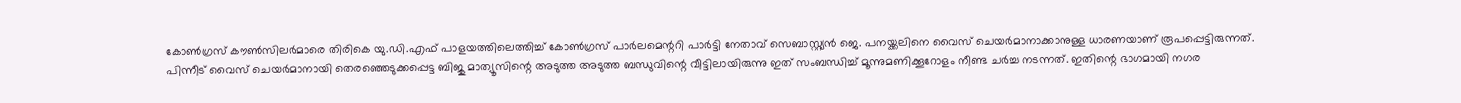കോണ്‍ഗ്രസ് കൗണ്‍സിലര്‍മാരെ തിരികെ യു.ഡി.എഫ് പാളയത്തിലെത്തിച്ച് കോണ്‍ഗ്രസ് പാര്‍ലമെന്ററി പാര്‍ട്ടി നേതാവ് സെബാസ്റ്റ്യന്‍ ജെ. പനയ്ക്കലിനെ വൈസ് ചെയര്‍മാനാക്കാനുള്ള ധാരണയാണ് രൂപപ്പെട്ടിരുന്നത്.
പിന്നീട് വൈസ് ചെയര്‍മാനായി തെരഞ്ഞെടുക്കപ്പെട്ട ബിജു മാത്യൂസിന്റെ അടുത്ത അടുത്ത ബന്ധുവിന്റെ വീട്ടിലായിരുന്നു ഇത് സംബന്ധിച്ച് മൂന്നുമണിക്കൂറോളം നീണ്ട ചര്‍ച്ച നടന്നത്. ഇതിന്റെ ഭാഗമായി നഗര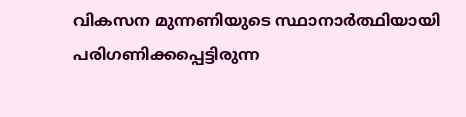വികസന മുന്നണിയുടെ സ്ഥാനാര്‍ത്ഥിയായി പരിഗണിക്കപ്പെട്ടിരുന്ന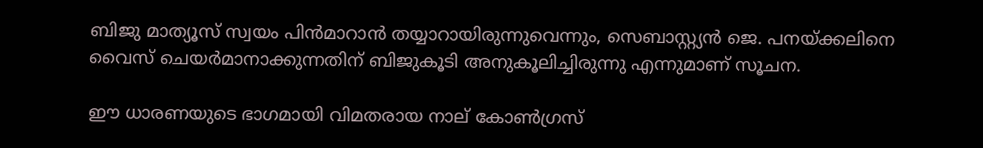ബിജു മാത്യൂസ് സ്വയം പിന്‍മാറാന്‍ തയ്യാറായിരുന്നുവെന്നും, സെബാസ്റ്റ്യന്‍ ജെ. പനയ്ക്കലിനെ വൈസ് ചെയര്‍മാനാക്കുന്നതിന് ബിജുകൂടി അനുകൂലിച്ചിരുന്നു എന്നുമാണ് സൂചന.

ഈ ധാരണയുടെ ഭാഗമായി വിമതരായ നാല് കോണ്‍ഗ്രസ്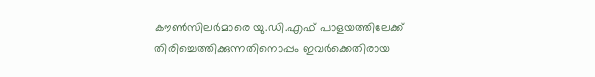കൗണ്‍സിലര്‍മാരെ യു.ഡി.എഫ് പാളയത്തിലേക്ക് തിരിച്ചെത്തിക്കുന്നതിനൊപ്പം ഇവര്‍ക്കെതിരായ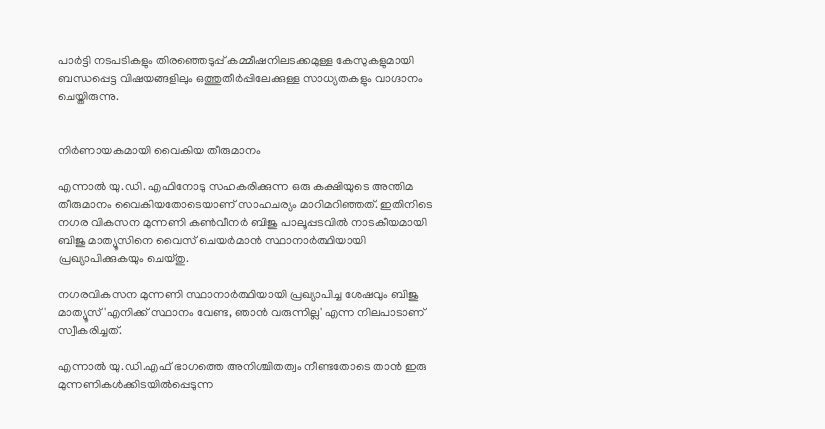പാര്‍ട്ടി നടപടികളും തിരഞ്ഞെടുപ്പ് കമ്മീഷനിലടക്കമുള്ള കേസുകളുമായി ബന്ധപ്പെട്ട വിഷയങ്ങളിലും ഒത്തുതീര്‍പ്പിലേക്കുള്ള സാധ്യതകളും വാഗ്ദാനം ചെയ്തിരുന്നു.


നിര്‍ണായകമായി വൈകിയ തീരുമാനം

എന്നാല്‍ യു.ഡി. എഫിനോടു സഹകരിക്കുന്ന ഒരു കക്ഷിയുടെ അന്തിമ തീരുമാനം വൈകിയതോടെയാണ് സാഹചര്യം മാറിമറിഞ്ഞത്. ഇതിനിടെ നഗര വികസന മുന്നണി കണ്‍വീനര്‍ ബിജു പാലൂപ്പടവില്‍ നാടകീയമായി ബിജു മാത്യൂസിനെ വൈസ് ചെയര്‍മാന്‍ സ്ഥാനാര്‍ത്ഥിയായി പ്രഖ്യാപിക്കുകയും ചെയ്തു.

നഗരവികസന മുന്നണി സ്ഥാനാര്‍ത്ഥിയായി പ്രഖ്യാപിച്ച ശേഷവും ബിജു മാത്യൂസ് 'എനിക്ക് സ്ഥാനം വേണ്ട, ഞാന്‍ വരുന്നില്ല' എന്ന നിലപാടാണ് സ്വീകരിച്ചത്.

എന്നാല്‍ യു.ഡി.എഫ് ഭാഗത്തെ അനിശ്ചിതത്വം നീണ്ടതോടെ താന്‍ ഇരു മുന്നണികള്‍ക്കിടയില്‍പ്പെടുന്ന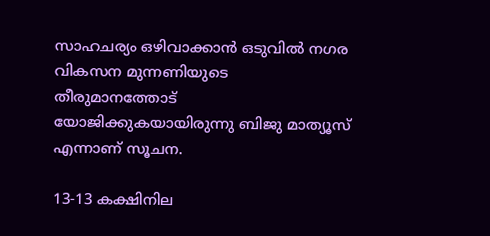സാഹചര്യം ഒഴിവാക്കാന്‍ ഒടുവില്‍ നഗര വികസന മുന്നണിയുടെ തീരുമാനത്തോട് യോജിക്കുകയായിരുന്നു ബിജു മാത്യൂസ് എന്നാണ് സൂചന.

13-13 കക്ഷിനില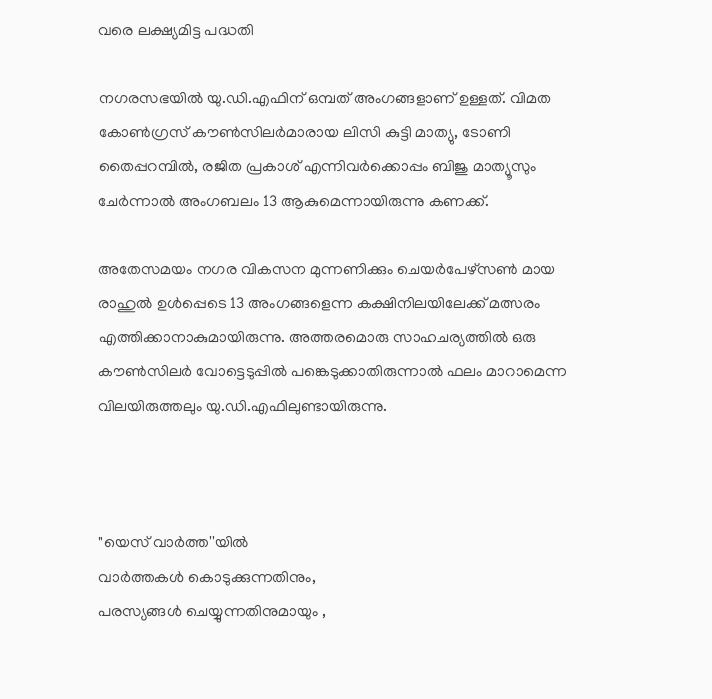വരെ ലക്ഷ്യമിട്ട പദ്ധതി

നഗരസഭയില്‍ യു.ഡി.എഫിന് ഒമ്പത് അംഗങ്ങളാണ് ഉള്ളത്. വിമത കോണ്‍ഗ്രസ് കൗണ്‍സിലര്‍മാരായ ലിസി കുട്ടി മാത്യു, ടോണി തൈപ്പറമ്പില്‍, രജിത പ്രകാശ് എന്നിവര്‍ക്കൊപ്പം ബിജു മാത്യൂസും ചേര്‍ന്നാല്‍ അംഗബലം 13 ആകുമെന്നായിരുന്നു കണക്ക്.

അതേസമയം നഗര വികസന മുന്നണിക്കും ചെയര്‍പേഴ്സണ്‍ മായ രാഹുല്‍ ഉള്‍പ്പെടെ 13 അംഗങ്ങളെന്ന കക്ഷിനിലയിലേക്ക് മത്സരം എത്തിക്കാനാകുമായിരുന്നു. അത്തരമൊരു സാഹചര്യത്തില്‍ ഒരു കൗണ്‍സിലര്‍ വോട്ടെടുപ്പില്‍ പങ്കെടുക്കാതിരുന്നാല്‍ ഫലം മാറാമെന്ന വിലയിരുത്തലും യു.ഡി.എഫിലുണ്ടായിരുന്നു.



"യെസ് വാർത്ത''യിൽ
വാർത്തകൾ കൊടുക്കുന്നതിനും,
പരസ്യങ്ങൾ ചെയ്യുന്നതിനുമായും ,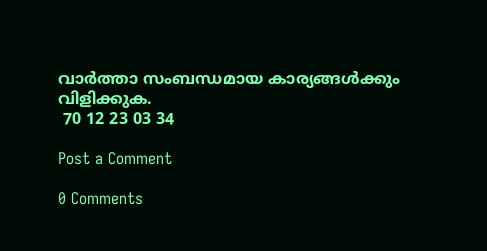വാർത്താ സംബന്ധമായ കാര്യങ്ങൾക്കും
വിളിക്കുക.
 70 12 23 03 34

Post a Comment

0 Comments